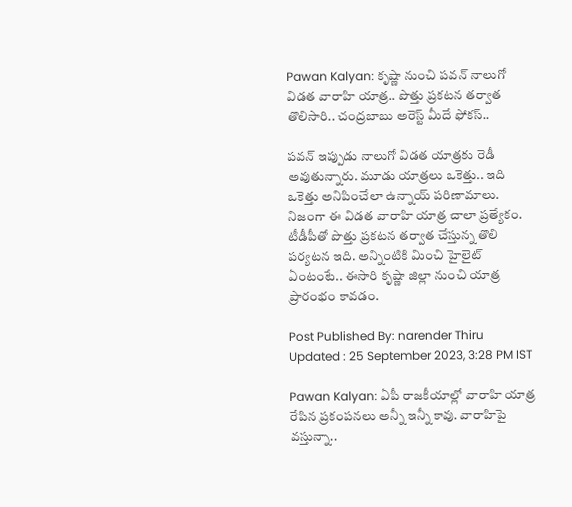Pawan Kalyan: కృష్ణా నుంచి పవన్‌ నాలుగో విడత వారాహి యాత్ర.. పొత్తు ప్రకటన తర్వాత తొలిసారి.. చంద్రబాబు అరెస్ట్ మీదే ఫోకస్‌..

పవన్ ఇప్పుడు నాలుగో విడత యాత్రకు రెడీ అవుతున్నారు. మూడు యాత్రలు ఒకెత్తు.. ఇది ఒకెత్తు అనిపించేలా ఉన్నాయ్ పరిణామాలు. నిజంగా ఈ విడత వారాహి యాత్ర చాలా ప్రత్యేకం. టీడీపీతో పొత్తు ప్రకటన తర్వాత చేస్తున్న తొలి పర్యటన ఇది. అన్నింటికి మించి హైలైట్ ఏంటంటే.. ఈసారి కృష్ణా జిల్లా నుంచి యాత్ర ప్రారంభం కావడం.

Post Published By: narender Thiru
Updated : 25 September 2023, 3:28 PM IST

Pawan Kalyan: ఏపీ రాజకీయాల్లో వారాహి యాత్ర రేపిన ప్రకంపనలు అన్నీ ఇన్నీ కావు. వారాహిపై వస్తున్నా..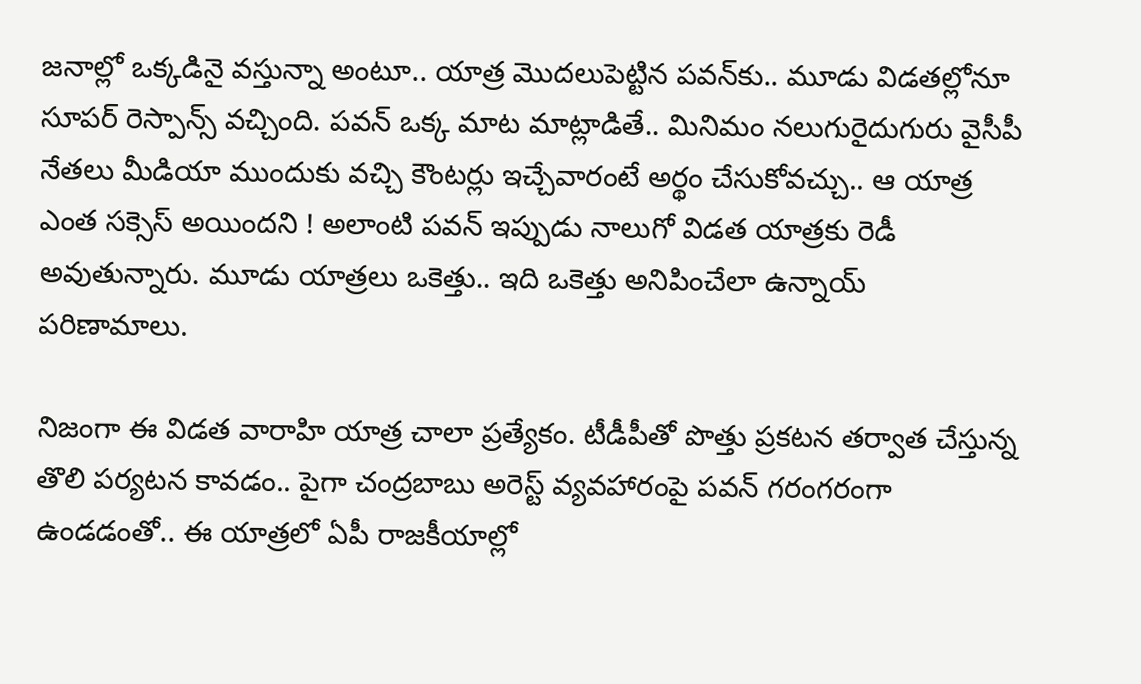జనాల్లో ఒక్కడినై వస్తున్నా అంటూ.. యాత్ర మొదలుపెట్టిన పవన్‌కు.. మూడు విడతల్లోనూ సూపర్ రెస్పాన్స్‌ వచ్చింది. పవన్ ఒక్క మాట మాట్లాడితే.. మినిమం నలుగురైదుగురు వైసీపీ నేతలు మీడియా ముందుకు వచ్చి కౌంటర్లు ఇచ్చేవారంటే అర్థం చేసుకోవచ్చు.. ఆ యాత్ర ఎంత సక్సెస్ అయిందని ! అలాంటి పవన్ ఇప్పుడు నాలుగో విడత యాత్రకు రెడీ అవుతున్నారు. మూడు యాత్రలు ఒకెత్తు.. ఇది ఒకెత్తు అనిపించేలా ఉన్నాయ్ పరిణామాలు.

నిజంగా ఈ విడత వారాహి యాత్ర చాలా ప్రత్యేకం. టీడీపీతో పొత్తు ప్రకటన తర్వాత చేస్తున్న తొలి పర్యటన కావడం.. పైగా చంద్రబాబు అరెస్ట్ వ్యవహారంపై పవన్‌ గరంగరంగా ఉండడంతో.. ఈ యాత్రలో ఏపీ రాజకీయాల్లో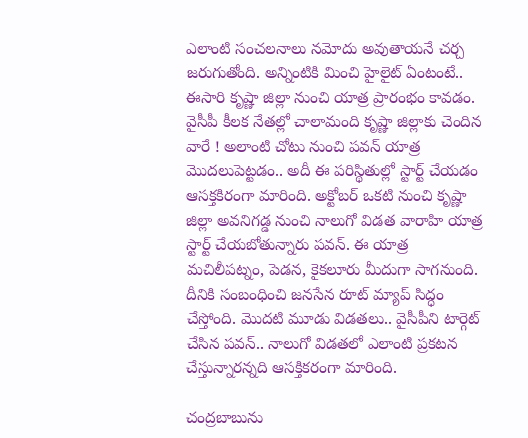ఎలాంటి సంచలనాలు నమోదు అవుతాయనే చర్చ జరుగుతోంది. అన్నింటికి మించి హైలైట్ ఏంటంటే.. ఈసారి కృష్ణా జిల్లా నుంచి యాత్ర ప్రారంభం కావడం. వైసీపీ కీలక నేతల్లో చాలామంది కృష్ణా జిల్లాకు చెందిన వారే ! అలాంటి చోటు నుంచి పవన్ యాత్ర మొదలుపెట్టడం.. అదీ ఈ పరిస్థితుల్లో స్టార్ట్ చేయడం ఆసక్తకిరంగా మారింది. అక్టోబర్‌ ఒకటి నుంచి కృష్ణా జిల్లా అవనిగడ్డ నుంచి నాలుగో విడత వారాహి యాత్ర స్టార్ట్‌ చేయబోతున్నారు పవన్‌. ఈ యాత్ర మచిలీపట్నం, పెడన, కైకలూరు మీదుగా సాగనుంది. దీనికి సంబంధించి జనసేన రూట్‌ మ్యాప్ సిద్ధం చేస్తోంది. మొదటి మూడు విడతలు.. వైసీపీని టార్గెట్ చేసిన పవన్‌.. నాలుగో విడతలో ఎలాంటి ప్రకటన చేస్తున్నారన్నది ఆసక్తికరంగా మారింది.

చంద్రబాబును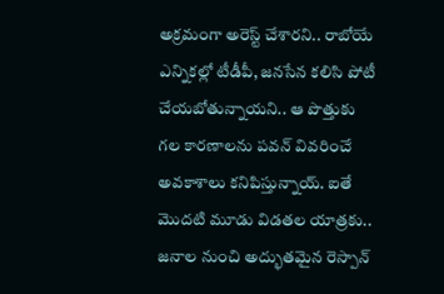అక్రమంగా అరెస్ట్ చేశారని.. రాబోయే ఎన్నికల్లో టీడీపీ, జనసేన కలిసి పోటీ చేయబోతున్నాయని.. ఆ పొత్తుకు గల కారణాలను పవన్ వివరించే అవకాశాలు కనిపిస్తున్నాయ్. ఐతే మొదటి మూడు విడతల యాత్రకు.. జనాల నుంచి అద్భుతమైన రెస్పాన్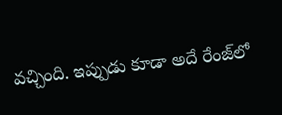వచ్చింది. ఇప్పుడు కూడా అదే రేంజ్‌లో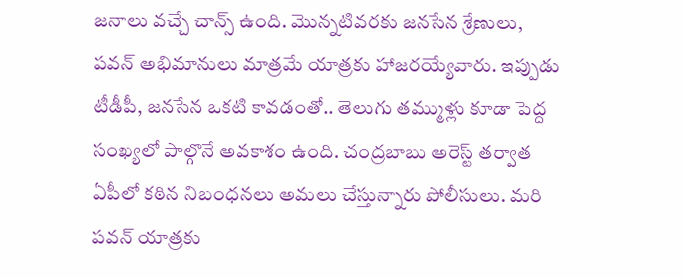జనాలు వచ్చే చాన్స్ ఉంది. మొన్నటివరకు జనసేన శ్రేణులు, పవన్‌ అభిమానులు మాత్రమే యాత్రకు హాజరయ్యేవారు. ఇప్పుడు టీడీపీ, జనసేన ఒకటి కావడంతో.. తెలుగు తమ్ముళ్లు కూడా పెద్ద సంఖ్యలో పాల్గొనే అవకాశం ఉంది. చంద్రబాబు అరెస్ట్ తర్వాత ఏపీలో కఠిన నిబంధనలు అమలు చేస్తున్నారు పోలీసులు. మరి పవన్ యాత్రకు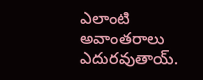ఎలాంటి అవాంతరాలు ఎదురవుతాయ్.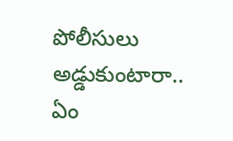పోలీసులు అడ్డుకుంటారా.. ఏం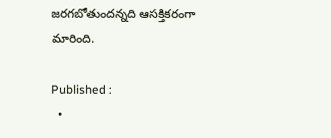జరగబోతుందన్నది ఆసక్తికరంగా మారింది.

Published :
  •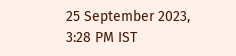25 September 2023, 3:28 PM IST